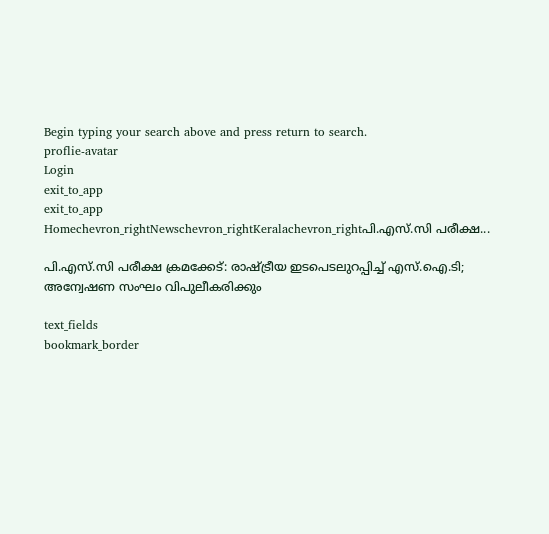Begin typing your search above and press return to search.
proflie-avatar
Login
exit_to_app
exit_to_app
Homechevron_rightNewschevron_rightKeralachevron_rightപി.എസ്.സി പരീക്ഷ...

പി.എസ്.സി പരീക്ഷ ക്രമക്കേട്: രാഷ്ട്രീയ ഇടപെടലുറപ്പിച്ച് എസ്.ഐ.ടി; അന്വേഷണ സംഘം വിപുലീകരിക്കും

text_fields
bookmark_border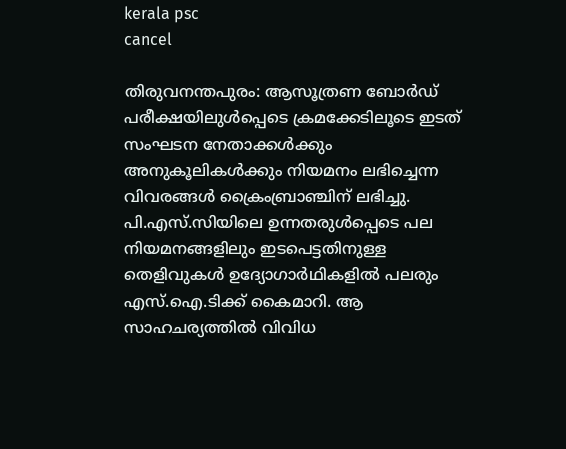kerala psc
cancel

തിരുവനന്തപുരം: ആസൂത്രണ ബോർഡ് പരീക്ഷയിലുൾപ്പെടെ ക്രമക്കേടിലൂടെ ഇടത് സംഘടന നേതാക്കൾക്കും അനുകൂലികൾക്കും നിയമനം ലഭിച്ചെന്ന വിവരങ്ങൾ ക്രൈംബ്രാഞ്ചിന് ലഭിച്ചു. പി.എസ്.സിയിലെ ഉന്നതരുൾപ്പെടെ പല നിയമനങ്ങളിലും ഇടപെട്ടതിനുള്ള തെളിവുകൾ ഉദ്യോഗാർഥികളിൽ പലരും എസ്.ഐ.ടിക്ക് കൈമാറി. ആ സാഹചര്യത്തിൽ വിവിധ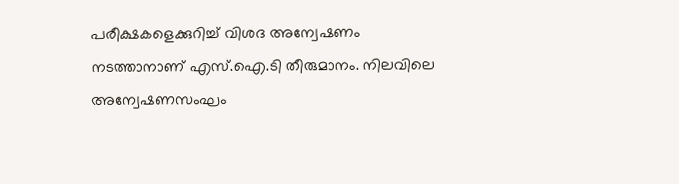പരീക്ഷകളെക്കുറിച്ച് വിശദ അന്വേഷണം നടത്താനാണ് എസ്.ഐ.ടി തീരുമാനം. നിലവിലെ അന്വേഷണസംഘം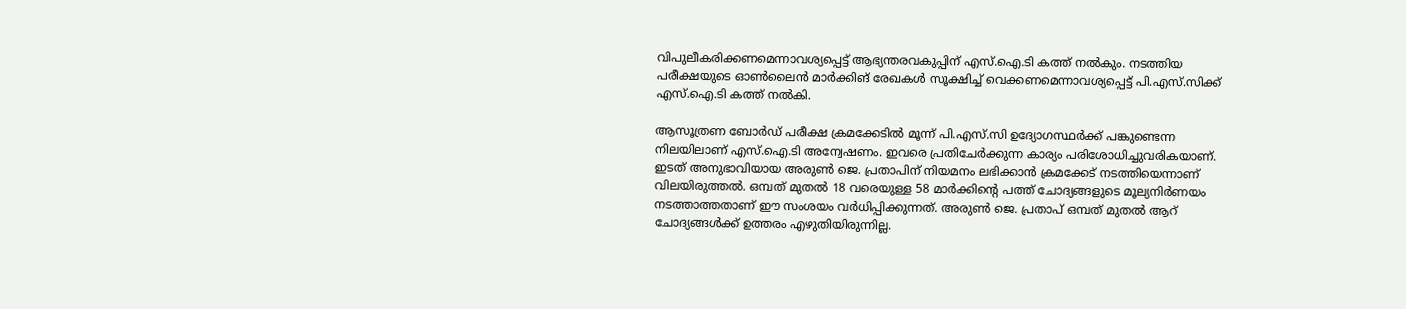വിപുലീകരിക്കണമെന്നാവശ്യപ്പെട്ട് ആഭ്യന്തരവകുപ്പിന് എസ്.ഐ.ടി കത്ത് നൽകും. നടത്തിയ പരീക്ഷയുടെ ഓൺലൈൻ മാർക്കിങ് രേഖകൾ സൂക്ഷിച്ച് വെക്കണമെന്നാവശ്യപ്പെട്ട് പി.എസ്.സിക്ക് എസ്.ഐ.ടി കത്ത് നൽകി.

ആസൂത്രണ ബോർഡ് പരീക്ഷ ക്രമക്കേടിൽ മൂന്ന് പി.എസ്.സി ഉദ്യോഗസ്ഥർക്ക് പങ്കുണ്ടെന്ന നിലയിലാണ് എസ്.ഐ.ടി അന്വേഷണം. ഇവരെ പ്രതിചേർക്കുന്ന കാര്യം പരിശോധിച്ചുവരികയാണ്. ഇടത് അനുഭാവിയായ അരുണ്‍ ജെ. പ്രതാപിന് നിയമനം ലഭിക്കാൻ ക്രമക്കേട് നടത്തിയെന്നാണ് വിലയിരുത്തൽ. ഒമ്പത് മുതൽ 18 വരെയുള്ള 58 മാർക്കിന്‍റെ പത്ത് ചോദ്യങ്ങളുടെ മൂല്യനിർണയം നടത്താത്തതാണ് ഈ സംശയം വർധിപ്പിക്കുന്നത്. അരുണ്‍ ജെ. പ്രതാപ് ഒമ്പത് മുതൽ ആറ് ചോദ്യങ്ങൾക്ക് ഉത്തരം എഴുതിയിരുന്നില്ല.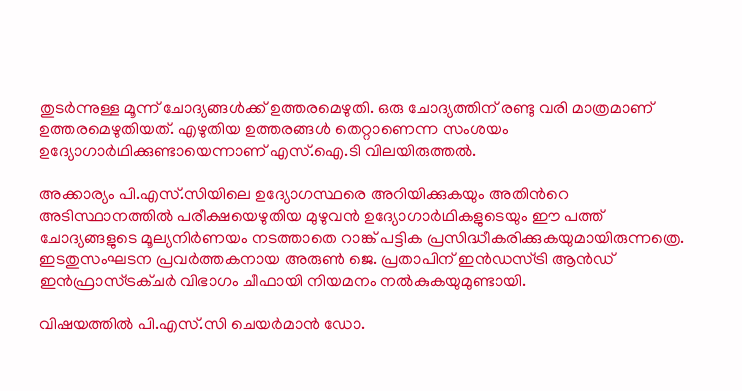തുടർന്നുള്ള മൂന്ന് ചോദ്യങ്ങൾക്ക് ഉത്തരമെഴുതി. ഒരു ചോദ്യത്തിന് രണ്ടു വരി മാത്രമാണ് ഉത്തരമെഴുതിയത്. എഴുതിയ ഉത്തരങ്ങൾ തെറ്റാണെന്ന സംശയം ഉദ്യോഗാർഥിക്കുണ്ടായെന്നാണ് എസ്.ഐ.ടി വിലയിരുത്തൽ.

അക്കാര്യം പി.എസ്.സിയിലെ ഉദ്യോഗസ്ഥരെ അറിയിക്കുകയും അതിന്‍റെ അടിസ്ഥാനത്തിൽ പരീക്ഷയെഴുതിയ മുഴുവൻ ഉദ്യോഗാർഥികളുടെയും ഈ പത്ത് ചോദ്യങ്ങളുടെ മൂല്യനിർണയം നടത്താതെ റാങ്ക് പട്ടിക പ്രസിദ്ധീകരിക്കുകയുമായിരുന്നത്രെ. ഇടതുസംഘടന പ്രവർത്തകനായ അരുൺ ജെ. പ്രതാപിന് ഇന്‍ഡസ്ട്രി ആന്‍ഡ് ഇന്‍ഫ്രാസ്ട്രക്ചര്‍ വിഭാഗം ചീഫായി നിയമനം നൽകുകയുമുണ്ടായി.

വിഷയത്തില്‍ പി.എസ്.സി ചെയര്‍മാന്‍ ഡോ.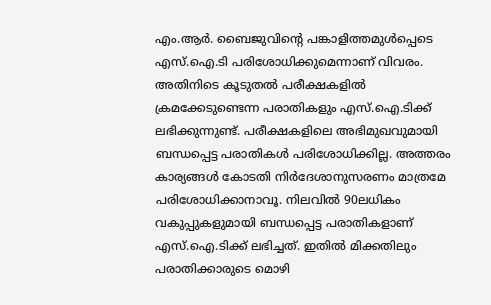എം.ആര്‍. ബൈജുവിന്‍റെ പങ്കാളിത്തമുൾപ്പെടെ എസ്‌.ഐ.ടി പരിശോധിക്കുമെന്നാണ് വിവരം. അതിനിടെ കൂടുതൽ പരീക്ഷകളിൽ ക്രമക്കേടുണ്ടെന്ന പരാതികളും എസ്.ഐ.ടിക്ക് ലഭിക്കുന്നുണ്ട്. പരീക്ഷകളിലെ അഭിമുഖവുമായി ബന്ധപ്പെട്ട പരാതികൾ പരിശോധിക്കില്ല. അത്തരം കാര്യങ്ങൾ കോടതി നിർദേശാനുസരണം മാത്രമേ പരിശോധിക്കാനാവൂ. നിലവിൽ 90ലധികം വകുപ്പുകളുമായി ബന്ധപ്പെട്ട പരാതികളാണ് എസ്.ഐ.ടിക്ക് ലഭിച്ചത്. ഇതിൽ മിക്കതിലും പരാതിക്കാരുടെ മൊഴി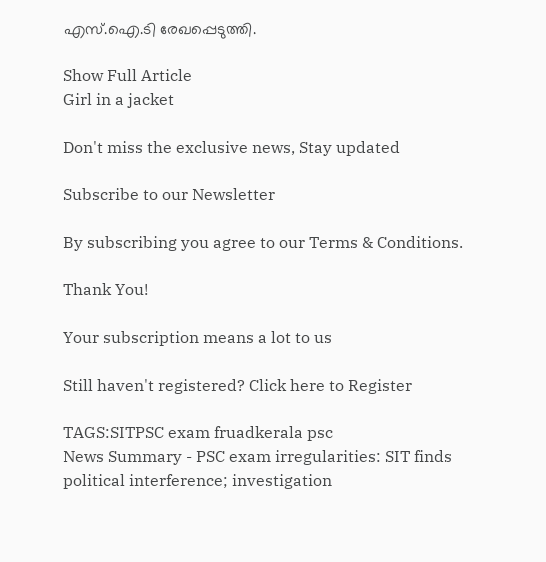എസ്.ഐ.ടി രേഖപ്പെടുത്തി.

Show Full Article
Girl in a jacket

Don't miss the exclusive news, Stay updated

Subscribe to our Newsletter

By subscribing you agree to our Terms & Conditions.

Thank You!

Your subscription means a lot to us

Still haven't registered? Click here to Register

TAGS:SITPSC exam fruadkerala psc
News Summary - PSC exam irregularities: SIT finds political interference; investigation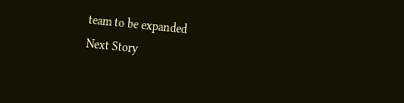team to be expanded
Next Story